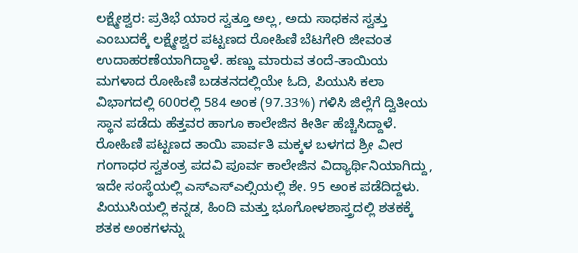ಲಕ್ಷ್ಮೇಶ್ವರ: ಪ್ರತಿಭೆ ಯಾರ ಸ್ವತ್ತೂ ಅಲ್ಲ, ಅದು ಸಾಧಕನ ಸ್ವತ್ತು ಎಂಬುದಕ್ಕೆ ಲಕ್ಷ್ಮೇಶ್ವರ ಪಟ್ಟಣದ ರೋಹಿಣಿ ಬೆಟಗೇರಿ ಜೀವಂತ ಉದಾಹರಣೆಯಾಗಿದ್ದಾಳೆ. ಹಣ್ಣು ಮಾರುವ ತಂದೆ-ತಾಯಿಯ ಮಗಳಾದ ರೋಹಿಣಿ ಬಡತನದಲ್ಲಿಯೇ ಓದಿ, ಪಿಯುಸಿ ಕಲಾ ವಿಭಾಗದಲ್ಲಿ 600ರಲ್ಲಿ 584 ಅಂಕ (97.33%) ಗಳಿಸಿ ಜಿಲ್ಲೆಗೆ ದ್ವಿತೀಯ ಸ್ಥಾನ ಪಡೆದು ಹೆತ್ತವರ ಹಾಗೂ ಕಾಲೇಜಿನ ಕೀರ್ತಿ ಹೆಚ್ಚಿಸಿದ್ದಾಳೆ.
ರೋಹಿಣಿ ಪಟ್ಟಣದ ತಾಯಿ ಪಾರ್ವತಿ ಮಕ್ಕಳ ಬಳಗದ ಶ್ರೀ ವೀರ ಗಂಗಾಧರ ಸ್ವತಂತ್ರ ಪದವಿ ಪೂರ್ವ ಕಾಲೇಜಿನ ವಿದ್ಯಾರ್ಥಿನಿಯಾಗಿದ್ದು, ಇದೇ ಸಂಸ್ಥೆಯಲ್ಲಿ ಎಸ್ಎಸ್ಎಲ್ಸಿಯಲ್ಲಿ ಶೇ. 95 ಅಂಕ ಪಡೆದಿದ್ದಳು. ಪಿಯುಸಿಯಲ್ಲಿ ಕನ್ನಡ, ಹಿಂದಿ ಮತ್ತು ಭೂಗೋಳಶಾಸ್ತ್ರದಲ್ಲಿ ಶತಕಕ್ಕೆ ಶತಕ ಅಂಕಗಳನ್ನು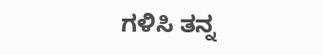ಗಳಿಸಿ ತನ್ನ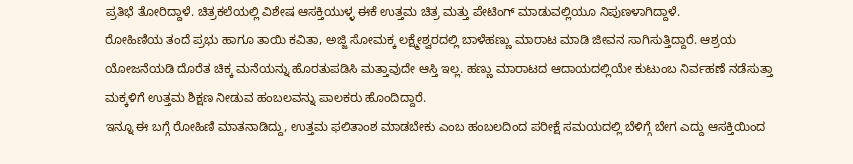ಪ್ರತಿಭೆ ತೋರಿದ್ದಾಳೆ. ಚಿತ್ರಕಲೆಯಲ್ಲಿ ವಿಶೇಷ ಆಸಕ್ತಿಯುಳ್ಳ ಈಕೆ ಉತ್ತಮ ಚಿತ್ರ ಮತ್ತು ಪೇಟಿಂಗ್ ಮಾಡುವಲ್ಲಿಯೂ ನಿಪುಣಳಾಗಿದ್ದಾಳೆ.
ರೋಹಿಣಿಯ ತಂದೆ ಪ್ರಭು ಹಾಗೂ ತಾಯಿ ಕವಿತಾ, ಅಜ್ಜಿ ಸೋಮಕ್ಕ ಲಕ್ಷ್ಮೇಶ್ವರದಲ್ಲಿ ಬಾಳೆಹಣ್ಣು ಮಾರಾಟ ಮಾಡಿ ಜೀವನ ಸಾಗಿಸುತ್ತಿದ್ದಾರೆ. ಆಶ್ರಯ ಯೋಜನೆಯಡಿ ದೊರೆತ ಚಿಕ್ಕ ಮನೆಯನ್ನು ಹೊರತುಪಡಿಸಿ ಮತ್ತಾವುದೇ ಆಸ್ತಿ ಇಲ್ಲ. ಹಣ್ಣು ಮಾರಾಟದ ಆದಾಯದಲ್ಲಿಯೇ ಕುಟುಂಬ ನಿರ್ವಹಣೆ ನಡೆಸುತ್ತಾ ಮಕ್ಕಳಿಗೆ ಉತ್ತಮ ಶಿಕ್ಷಣ ನೀಡುವ ಹಂಬಲವನ್ನು ಪಾಲಕರು ಹೊಂದಿದ್ದಾರೆ.
ಇನ್ನೂ ಈ ಬಗ್ಗೆ ರೋಹಿಣಿ ಮಾತನಾಡಿದ್ದು, ಉತ್ತಮ ಫಲಿತಾಂಶ ಮಾಡಬೇಕು ಎಂಬ ಹಂಬಲದಿಂದ ಪರೀಕ್ಷೆ ಸಮಯದಲ್ಲಿ ಬೆಳಿಗ್ಗೆ ಬೇಗ ಎದ್ದು ಆಸಕ್ತಿಯಿಂದ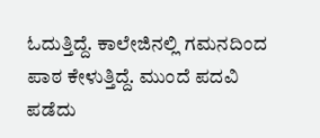ಓದುತ್ತಿದ್ದೆ. ಕಾಲೇಜಿನಲ್ಲಿ ಗಮನದಿಂದ ಪಾಠ ಕೇಳುತ್ತಿದ್ದೆ. ಮುಂದೆ ಪದವಿ ಪಡೆದು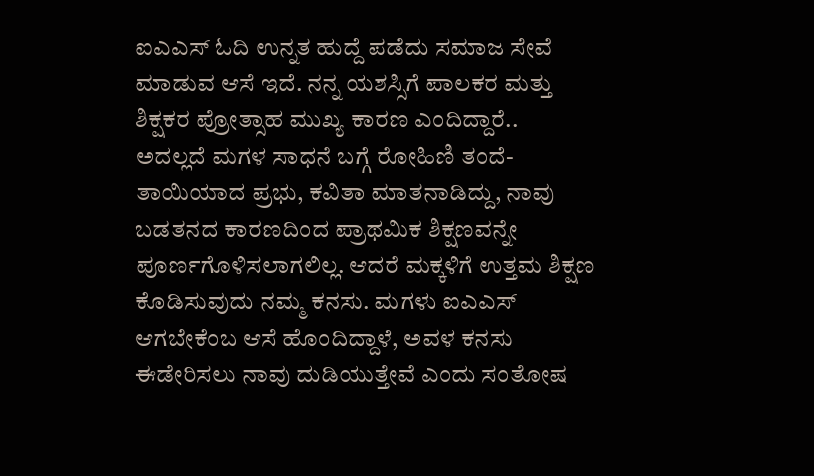ಐಎಎಸ್ ಓದಿ ಉನ್ನತ ಹುದ್ದೆ ಪಡೆದು ಸಮಾಜ ಸೇವೆ ಮಾಡುವ ಆಸೆ ಇದೆ. ನನ್ನ ಯಶಸ್ಸಿಗೆ ಪಾಲಕರ ಮತ್ತು ಶಿಕ್ಷಕರ ಪ್ರೋತ್ಸಾಹ ಮುಖ್ಯ ಕಾರಣ ಎಂದಿದ್ದಾರೆ..
ಅದಲ್ಲದೆ ಮಗಳ ಸಾಧನೆ ಬಗ್ಗೆ ರೋಹಿಣಿ ತಂದೆ- ತಾಯಿಯಾದ ಪ್ರಭು, ಕವಿತಾ ಮಾತನಾಡಿದ್ದು, ನಾವು ಬಡತನದ ಕಾರಣದಿಂದ ಪ್ರಾಥಮಿಕ ಶಿಕ್ಷಣವನ್ನೇ ಪೂರ್ಣಗೊಳಿಸಲಾಗಲಿಲ್ಲ. ಆದರೆ ಮಕ್ಕಳಿಗೆ ಉತ್ತಮ ಶಿಕ್ಷಣ ಕೊಡಿಸುವುದು ನಮ್ಮ ಕನಸು. ಮಗಳು ಐಎಎಸ್ ಆಗಬೇಕೆಂಬ ಆಸೆ ಹೊಂದಿದ್ದಾಳೆ, ಅವಳ ಕನಸು ಈಡೇರಿಸಲು ನಾವು ದುಡಿಯುತ್ತೇವೆ ಎಂದು ಸಂತೋಷ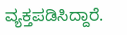ವ್ಯಕ್ತಪಡಿಸಿದ್ದಾರೆ.